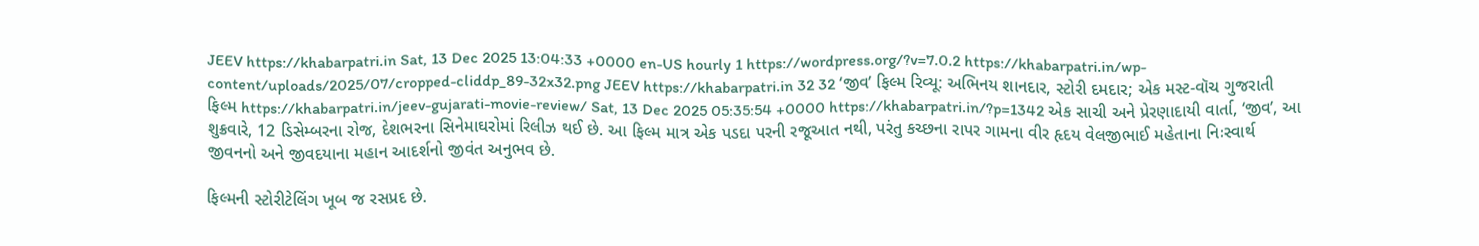JEEV https://khabarpatri.in Sat, 13 Dec 2025 13:04:33 +0000 en-US hourly 1 https://wordpress.org/?v=7.0.2 https://khabarpatri.in/wp-content/uploads/2025/07/cropped-cliddp_89-32x32.png JEEV https://khabarpatri.in 32 32 ‘જીવ’ ફિલ્મ રિવ્યૂ: અભિનય શાનદાર, સ્ટોરી દમદાર; એક મસ્ટ-વૉચ ગુજરાતી ફિલ્મ https://khabarpatri.in/jeev-gujarati-movie-review/ Sat, 13 Dec 2025 05:35:54 +0000 https://khabarpatri.in/?p=1342 એક સાચી અને પ્રેરણાદાયી વાર્તા, ‘જીવ’, આ શુક્રવારે, 12 ડિસેમ્બરના રોજ, દેશભરના સિનેમાઘરોમાં રિલીઝ થઈ છે. આ ફિલ્મ માત્ર એક પડદા પરની રજૂઆત નથી, પરંતુ કચ્છના રાપર ગામના વીર હૃદય વેલજીભાઈ મહેતાના નિઃસ્વાર્થ જીવનનો અને જીવદયાના મહાન આદર્શનો જીવંત અનુભવ છે.

ફિલ્મની સ્ટોરીટેલિંગ ખૂબ જ રસપ્રદ છે.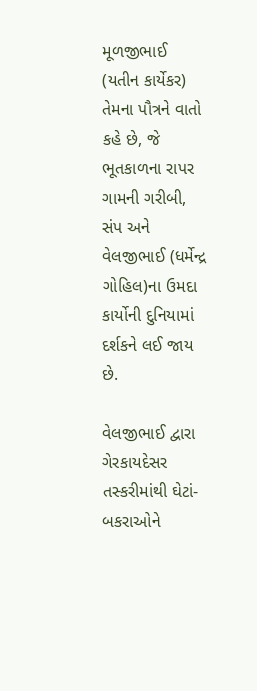મૂળજીભાઈ (યતીન કાર્યેકર) તેમના પૌત્રને વાતો કહે છે, જે ભૂતકાળના રાપર ગામની ગરીબી, સંપ અને વેલજીભાઈ (ધર્મેન્દ્ર ગોહિલ)ના ઉમદા કાર્યોની દુનિયામાં દર્શકને લઈ જાય છે.

વેલજીભાઈ દ્વારા ગેરકાયદેસર તસ્કરીમાંથી ઘેટાં-બકરાઓને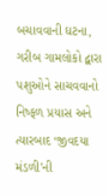બચાવવાની ઘટના, ગરીબ ગામલોકો દ્વારા પશુઓને સાચવવાનો નિષ્ફળ પ્રયાસ અને ત્યારબાદ ‘જીવદયા મંડળી’ની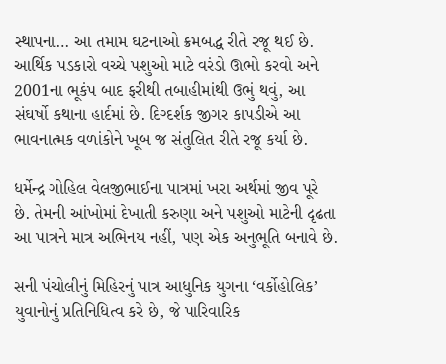સ્થાપના… આ તમામ ઘટનાઓ ક્રમબદ્ધ રીતે રજૂ થઈ છે. આર્થિક પડકારો વચ્ચે પશુઓ માટે વરંડો ઊભો કરવો અને 2001ના ભૂકંપ બાદ ફરીથી તબાહીમાંથી ઉભું થવું, આ સંઘર્ષો કથાના હાર્દમાં છે. દિગ્દર્શક જીગર કાપડીએ આ ભાવનાત્મક વળાંકોને ખૂબ જ સંતુલિત રીતે રજૂ કર્યા છે.

ધર્મેન્દ્ર ગોહિલ વેલજીભાઈના પાત્રમાં ખરા અર્થમાં જીવ પૂરે છે. તેમની આંખોમાં દેખાતી કરુણા અને પશુઓ માટેની દૃઢતા આ પાત્રને માત્ર અભિનય નહીં, પણ એક અનુભૂતિ બનાવે છે.

સની પંચોલીનું મિહિરનું પાત્ર આધુનિક યુગના ‘વર્કોહોલિક’ યુવાનોનું પ્રતિનિધિત્વ કરે છે, જે પારિવારિક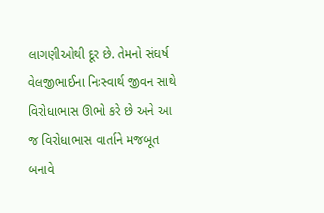લાગણીઓથી દૂર છે. તેમનો સંઘર્ષ વેલજીભાઈના નિઃસ્વાર્થ જીવન સાથે વિરોધાભાસ ઊભો કરે છે અને આ જ વિરોધાભાસ વાર્તાને મજબૂત બનાવે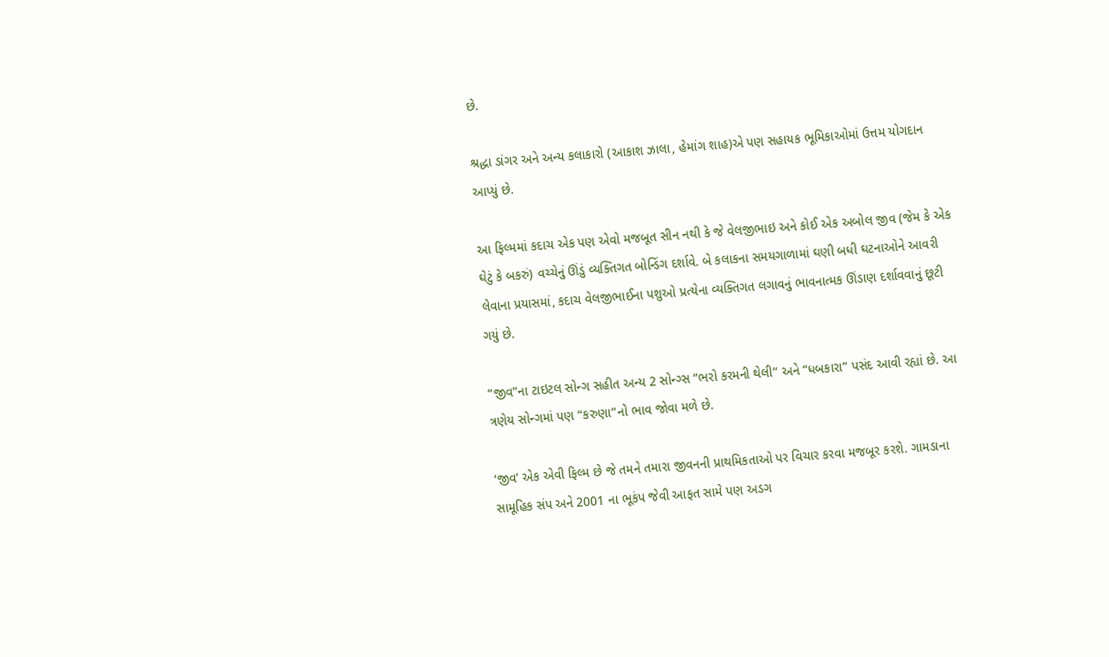છે.

શ્રદ્ધા ડાંગર અને અન્ય કલાકારો (આકાશ ઝાલા, હેમાંગ શાહ)એ પણ સહાયક ભૂમિકાઓમાં ઉત્તમ યોગદાન આપ્યું છે.

આ ફિલ્મમાં કદાચ એક પણ એવો મજબૂત સીન નથી કે જે વેલજીભાઇ અને કોઈ એક અબોલ જીવ (જેમ કે એક ઘેટું કે બકરું) વચ્ચેનું ઊંડું વ્યક્તિગત બોન્ડિંગ દર્શાવે. બે કલાકના સમયગાળામાં ઘણી બધી ઘટનાઓને આવરી લેવાના પ્રયાસમાં, કદાચ વેલજીભાઈના પશુઓ પ્રત્યેના વ્યક્તિગત લગાવનું ભાવનાત્મક ઊંડાણ દર્શાવવાનું છૂટી ગયું છે.

“જીવ”ના ટાઇટલ સોન્ગ સહીત અન્ય 2 સોન્ગ્સ “ભરો કરમની થેલી” અને “ધબકારા” પસંદ આવી રહ્યાં છે. આ ત્રણેય સોન્ગમાં પણ “કરુણા”નો ભાવ જોવા મળે છે.

‘જીવ’ એક એવી ફિલ્મ છે જે તમને તમારા જીવનની પ્રાથમિકતાઓ પર વિચાર કરવા મજબૂર કરશે. ગામડાના સામૂહિક સંપ અને 2001 ના ભૂકંપ જેવી આફત સામે પણ અડગ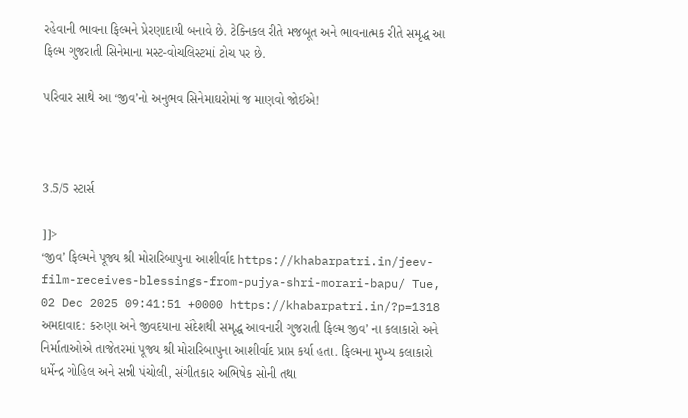રહેવાની ભાવના ફિલ્મને પ્રેરણાદાયી બનાવે છે. ટેક્નિકલ રીતે મજબૂત અને ભાવનાત્મક રીતે સમૃદ્ધ આ ફિલ્મ ગુજરાતી સિનેમાના મસ્ટ-વોચલિસ્ટમાં ટોચ પર છે.

પરિવાર સાથે આ ‘જીવ’નો અનુભવ સિનેમાઘરોમાં જ માણવો જોઈએ!



3.5/5 સ્ટાર્સ

]]>
‘જીવ’ ફિલ્મને પૂજ્ય શ્રી મોરારિબાપુના આશીર્વાદ https://khabarpatri.in/jeev-film-receives-blessings-from-pujya-shri-morari-bapu/ Tue, 02 Dec 2025 09:41:51 +0000 https://khabarpatri.in/?p=1318 અમદાવાદ: કરુણા અને જીવદયાના સંદેશથી સમૃદ્ધ આવનારી ગુજરાતી ફિલ્મ જીવ’ ના કલાકારો અને નિર્માતાઓએ તાજેતરમાં પૂજ્ય શ્રી મોરારિબાપુના આશીર્વાદ પ્રાપ્ત કર્યા હતા. ફિલ્મના મુખ્ય કલાકારો ધર્મેન્દ્ર ગોહિલ અને સન્ની પંચોલી, સંગીતકાર અભિષેક સોની તથા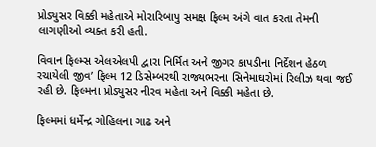પ્રોડ્યુસર વિક્કી મહેતાએ મોરારિબાપુ સમક્ષ ફિલ્મ અંગે વાત કરતા તેમની લાગણીઓ વ્યક્ત કરી હતી.

વિવાન ફિલ્મ્સ એલએલપી દ્વારા નિર્મિત અને જીગર કાપડીના નિર્દેશન હેઠળ રચાયેલી જીવ’ ફિલ્મ 12 ડિસેમ્બરથી રાજ્યભરના સિનેમાઘરોમાં રિલીઝ થવા જઈ રહી છે. ફિલ્મના પ્રોડ્યુસર નીરવ મહેતા અને વિક્કી મહેતા છે.

ફિલ્મમાં ધર્મેન્દ્ર ગોહિલના ગાઢ અને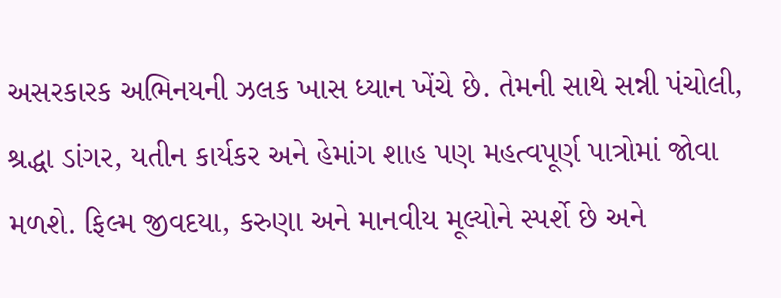અસરકારક અભિનયની ઝલક ખાસ ધ્યાન ખેંચે છે. તેમની સાથે સન્ની પંચોલી, શ્રદ્ધા ડાંગર, યતીન કાર્યકર અને હેમાંગ શાહ પણ મહત્વપૂર્ણ પાત્રોમાં જોવા મળશે. ફિલ્મ જીવદયા, કરુણા અને માનવીય મૂલ્યોને સ્પર્શે છે અને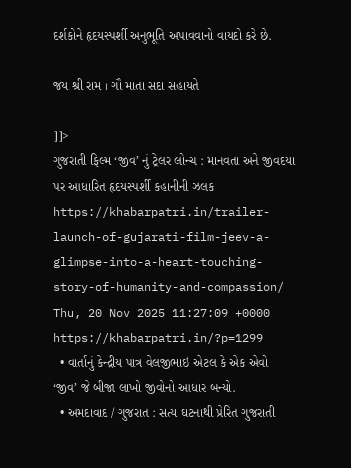દર્શકોને હૃદયસ્પર્શી અનુભૂતિ અપાવવાનો વાયદો કરે છે.

જય શ્રી રામ । ગૌ માતા સદા સહાયતે

]]>
ગુજરાતી ફિલ્મ ‘જીવ’ નું ટ્રેલર લોન્ચ : માનવતા અને જીવદયા પર આધારિત હૃદયસ્પર્શી કહાનીની ઝલક https://khabarpatri.in/trailer-launch-of-gujarati-film-jeev-a-glimpse-into-a-heart-touching-story-of-humanity-and-compassion/ Thu, 20 Nov 2025 11:27:09 +0000 https://khabarpatri.in/?p=1299
  • વાર્તાનું કેન્દ્રીય પાત્ર વેલજીભાઇ એટલ કે એક એવો ‘જીવ’ જે બીજા લાખો જીવોનો આધાર બન્યો.
  • અમદાવાદ / ગુજરાત : સત્ય ઘટનાથી પ્રેરિત ગુજરાતી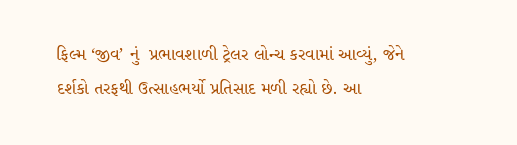ફિલ્મ ‘જીવ’ નું  પ્રભાવશાળી ટ્રેલર લોન્ચ કરવામાં આવ્યું, જેને દર્શકો તરફથી ઉત્સાહભર્યો પ્રતિસાદ મળી રહ્યો છે. આ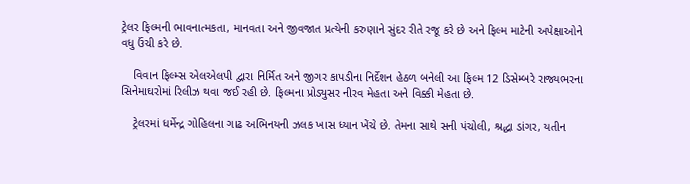ટ્રેલર ફિલ્મની ભાવનાત્મકતા, માનવતા અને જીવજાત પ્રત્યેની કરુણાને સુંદર રીતે રજૂ કરે છે અને ફિલ્મ માટેની અપેક્ષાઓને વધુ ઉંચી કરે છે.

    વિવાન ફિલ્મ્સ એલએલપી દ્વારા નિર્મિત અને જીગર કાપડીના નિર્દેશન હેઠળ બનેલી આ ફિલ્મ 12 ડિસેમ્બરે રાજ્યભરના સિનેમાઘરોમાં રિલીઝ થવા જઈ રહી છે. ફિલ્મના પ્રોડ્યુસર નીરવ મેહતા અને વિક્કી મેહતા છે.

    ટ્રેલરમાં ધર્મેન્દ્ર ગોહિલના ગાઢ અભિનયની ઝલક ખાસ ધ્યાન ખેંચે છે. તેમના સાથે સની પંચોલી, શ્રદ્ધા ડાંગર, યતીન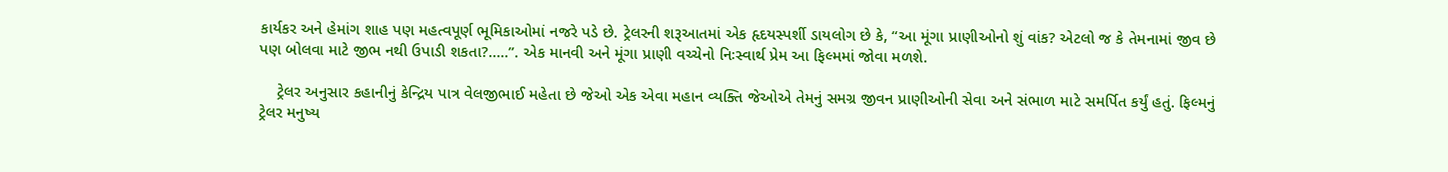કાર્યકર અને હેમાંગ શાહ પણ મહત્વપૂર્ણ ભૂમિકાઓમાં નજરે પડે છે. ટ્રેલરની શરૂઆતમાં એક હૃદયસ્પર્શી ડાયલોગ છે કે, “આ મૂંગા પ્રાણીઓનો શું વાંક? એટલો જ કે તેમનામાં જીવ છે પણ બોલવા માટે જીભ નથી ઉપાડી શકતા?…..”. એક માનવી અને મૂંગા પ્રાણી વચ્ચેનો નિઃસ્વાર્થ પ્રેમ આ ફિલ્મમાં જોવા મળશે.

    ટ્રેલર અનુસાર કહાનીનું કેન્દ્રિય પાત્ર વેલજીભાઈ મહેતા છે જેઓ એક એવા મહાન વ્યક્તિ જેઓએ તેમનું સમગ્ર જીવન પ્રાણીઓની સેવા અને સંભાળ માટે સમર્પિત કર્યું હતું. ફિલ્મનું ટ્રેલર મનુષ્ય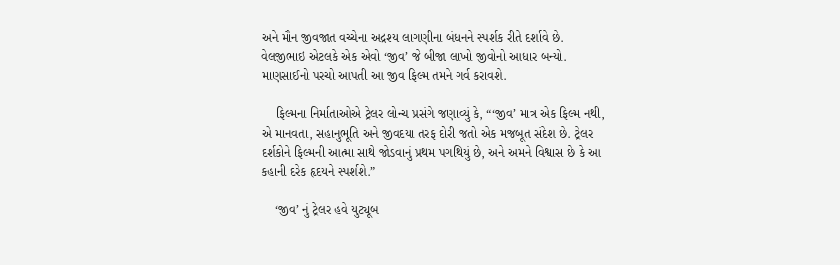અને મૌન જીવજાત વચ્ચેના અદ્રશ્ય લાગણીના બંધનને સ્પર્શક રીતે દર્શાવે છે. વેલજીભાઇ એટલકે એક એવો ‘જીવ’ જે બીજા લાખો જીવોનો આધાર બન્યો.  માણસાઈનો પરચો આપતી આ જીવ ફિલ્મ તમને ગર્વ કરાવશે.

    ફિલ્મના નિર્માતાઓએ ટ્રેલર લોન્ચ પ્રસંગે જણાવ્યું કે, “‘જીવ’ માત્ર એક ફિલ્મ નથી, એ માનવતા, સહાનુભૂતિ અને જીવદયા તરફ દોરી જતો એક મજબૂત સંદેશ છે. ટ્રેલર દર્શકોને ફિલ્મની આત્મા સાથે જોડવાનું પ્રથમ પગથિયું છે, અને અમને વિશ્વાસ છે કે આ કહાની દરેક હૃદયને સ્પર્શશે.”

    ‘જીવ’ નું ટ્રેલર હવે યુટ્યૂબ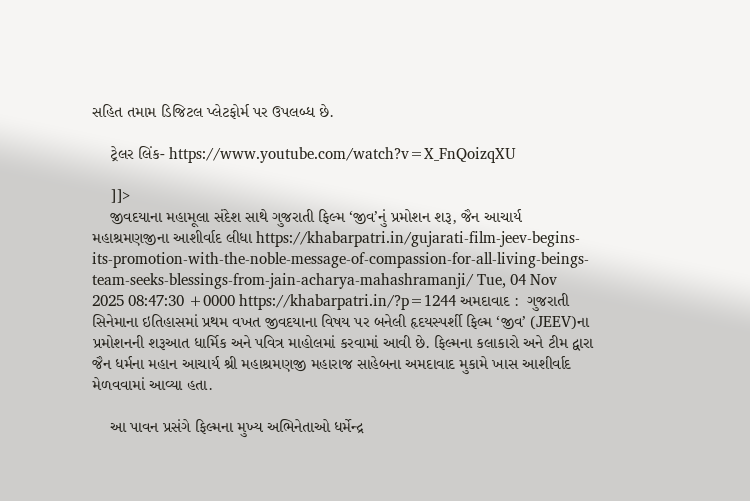સહિત તમામ ડિજિટલ પ્લેટફોર્મ પર ઉપલબ્ધ છે.

    ટ્રેલર લિંક- https://www.youtube.com/watch?v=X_FnQoizqXU

    ]]>
    જીવદયાના મહામૂલા સંદેશ સાથે ગુજરાતી ફિલ્મ ‘જીવ’નું પ્રમોશન શરૂ, જૈન આચાર્ય મહાશ્રમણજીના આશીર્વાદ લીધા https://khabarpatri.in/gujarati-film-jeev-begins-its-promotion-with-the-noble-message-of-compassion-for-all-living-beings-team-seeks-blessings-from-jain-acharya-mahashramanji/ Tue, 04 Nov 2025 08:47:30 +0000 https://khabarpatri.in/?p=1244 અમદાવાદ :  ગુજરાતી સિનેમાના ઇતિહાસમાં પ્રથમ વખત જીવદયાના વિષય પર બનેલી હૃદયસ્પર્શી ફિલ્મ ‘જીવ’ (JEEV)ના પ્રમોશનની શરૂઆત ધાર્મિક અને પવિત્ર માહોલમાં કરવામાં આવી છે. ફિલ્મના કલાકારો અને ટીમ દ્વારા જૈન ધર્મના મહાન આચાર્ય શ્રી મહાશ્રમણજી મહારાજ સાહેબના અમદાવાદ મુકામે ખાસ આશીર્વાદ મેળવવામાં આવ્યા હતા.

    આ પાવન પ્રસંગે ફિલ્મના મુખ્ય અભિનેતાઓ ધર્મેન્દ્ર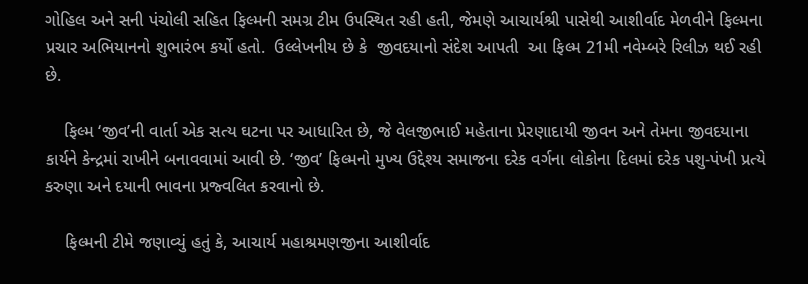ગોહિલ અને સની પંચોલી સહિત ફિલ્મની સમગ્ર ટીમ ઉપસ્થિત રહી હતી, જેમણે આચાર્યશ્રી પાસેથી આશીર્વાદ મેળવીને ફિલ્મના પ્રચાર અભિયાનનો શુભારંભ કર્યો હતો.  ઉલ્લેખનીય છે કે  જીવદયાનો સંદેશ આપતી  આ ફિલ્મ 21મી નવેમ્બરે રિલીઝ થઈ રહી છે.

    ફિલ્મ ‘જીવ’ની વાર્તા એક સત્ય ઘટના પર આધારિત છે, જે વેલજીભાઈ મહેતાના પ્રેરણાદાયી જીવન અને તેમના જીવદયાના કાર્યને કેન્દ્રમાં રાખીને બનાવવામાં આવી છે. ‘જીવ’ ફિલ્મનો મુખ્ય ઉદ્દેશ્ય સમાજના દરેક વર્ગના લોકોના દિલમાં દરેક પશુ-પંખી પ્રત્યે કરુણા અને દયાની ભાવના પ્રજ્વલિત કરવાનો છે.

    ફિલ્મની ટીમે જણાવ્યું હતું કે, આચાર્ય મહાશ્રમણજીના આશીર્વાદ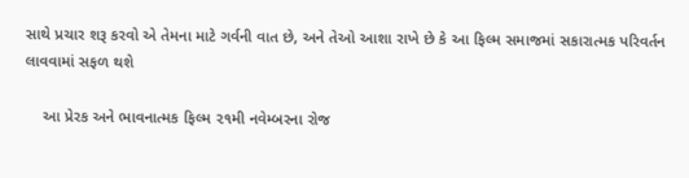સાથે પ્રચાર શરૂ કરવો એ તેમના માટે ગર્વની વાત છે, અને તેઓ આશા રાખે છે કે આ ફિલ્મ સમાજમાં સકારાત્મક પરિવર્તન લાવવામાં સફળ થશે

    આ પ્રેરક અને ભાવનાત્મક ફિલ્મ ૨૧મી નવેમ્બરના રોજ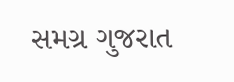સમગ્ર ગુજરાત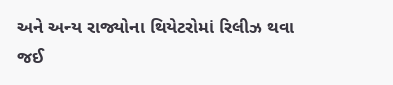અને અન્ય રાજ્યોના થિયેટરોમાં રિલીઝ થવા જઈ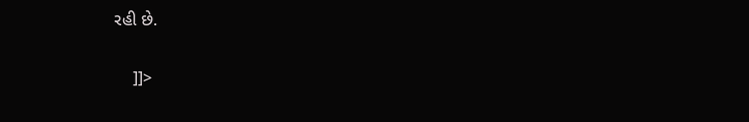રહી છે.

    ]]>